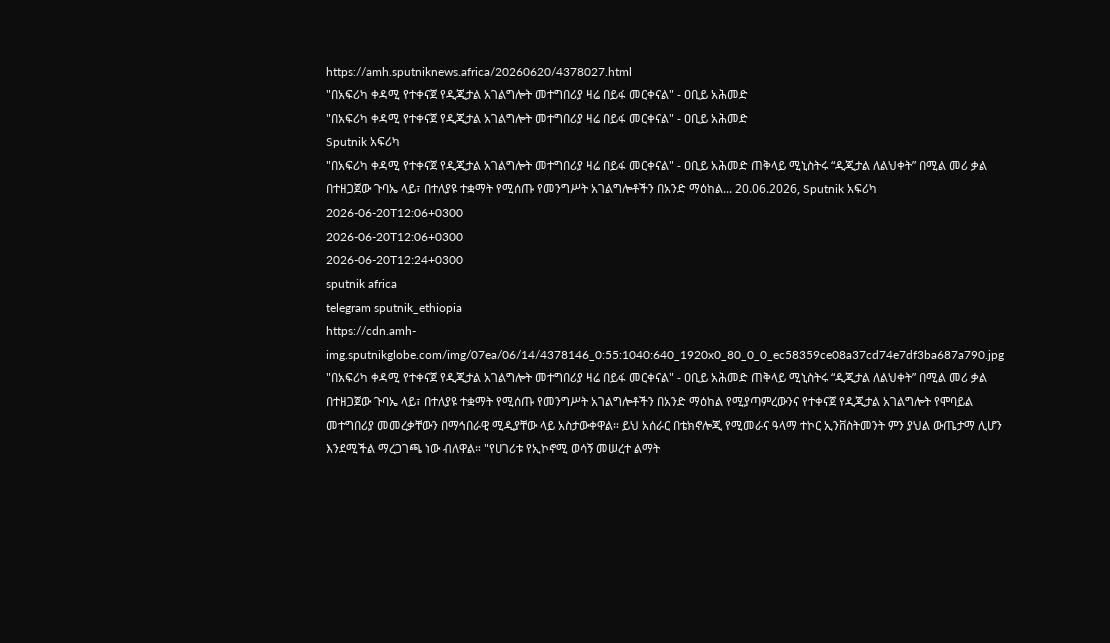https://amh.sputniknews.africa/20260620/4378027.html
"በአፍሪካ ቀዳሚ የተቀናጀ የዲጂታል አገልግሎት መተግበሪያ ዛሬ በይፋ መርቀናል" - ዐቢይ አሕመድ
"በአፍሪካ ቀዳሚ የተቀናጀ የዲጂታል አገልግሎት መተግበሪያ ዛሬ በይፋ መርቀናል" - ዐቢይ አሕመድ
Sputnik አፍሪካ
"በአፍሪካ ቀዳሚ የተቀናጀ የዲጂታል አገልግሎት መተግበሪያ ዛሬ በይፋ መርቀናል" - ዐቢይ አሕመድ ጠቅላይ ሚኒስትሩ “ዲጂታል ለልህቀት” በሚል መሪ ቃል በተዘጋጀው ጉባኤ ላይ፣ በተለያዩ ተቋማት የሚሰጡ የመንግሥት አገልግሎቶችን በአንድ ማዕከል... 20.06.2026, Sputnik አፍሪካ
2026-06-20T12:06+0300
2026-06-20T12:06+0300
2026-06-20T12:24+0300
sputnik africa
telegram sputnik_ethiopia
https://cdn.amh-img.sputnikglobe.com/img/07ea/06/14/4378146_0:55:1040:640_1920x0_80_0_0_ec58359ce08a37cd74e7df3ba687a790.jpg
"በአፍሪካ ቀዳሚ የተቀናጀ የዲጂታል አገልግሎት መተግበሪያ ዛሬ በይፋ መርቀናል" - ዐቢይ አሕመድ ጠቅላይ ሚኒስትሩ “ዲጂታል ለልህቀት” በሚል መሪ ቃል በተዘጋጀው ጉባኤ ላይ፣ በተለያዩ ተቋማት የሚሰጡ የመንግሥት አገልግሎቶችን በአንድ ማዕከል የሚያጣምረውንና የተቀናጀ የዲጂታል አገልግሎት የሞባይል መተግበሪያ መመረቃቸውን በማኅበራዊ ሚዲያቸው ላይ አስታውቀዋል። ይህ አሰራር በቴክኖሎጂ የሚመራና ዓላማ ተኮር ኢንቨስትመንት ምን ያህል ውጤታማ ሊሆን እንደሚችል ማረጋገጫ ነው ብለዋል። "የሀገሪቱ የኢኮኖሚ ወሳኝ መሠረተ ልማት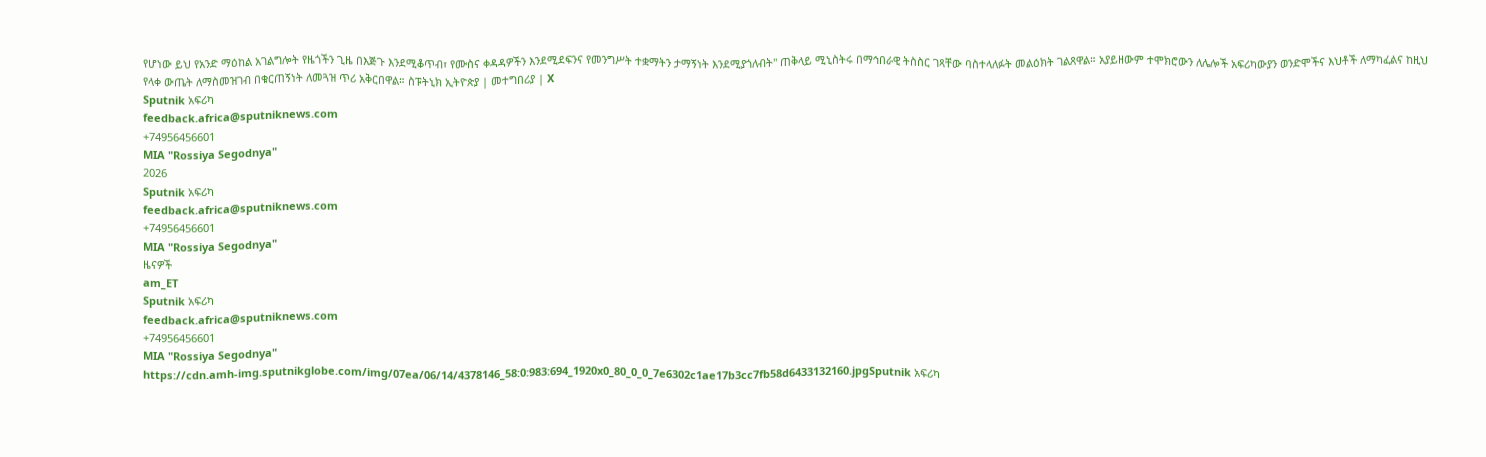የሆነው ይህ የአንድ ማዕከል አገልግሎት የዜጎችን ጊዜ በእጅጉ እንደሚቆጥብ፣ የሙስና ቀዳዳዎችን እንደሚደፍንና የመንግሥት ተቋማትን ታማኝነት እንደሚያጎለብት" ጠቅላይ ሚኒስትሩ በማኅበራዊ ትስስር ገጻቸው ባስተላለፉት መልዕክት ገልጸዋል። አያይዘውም ተሞክሮውን ለሌሎች አፍሪካውያን ወንድሞችና እህቶች ለማካፈልና ከዚህ የላቀ ውጤት ለማስመዝገብ በቁርጠኝነት ለመጓዝ ጥሪ አቅርበዋል። ስፑትኒክ ኢትዮጵያ | መተግበሪያ | X
Sputnik አፍሪካ
feedback.africa@sputniknews.com
+74956456601
MIA "Rossiya Segodnya"
2026
Sputnik አፍሪካ
feedback.africa@sputniknews.com
+74956456601
MIA "Rossiya Segodnya"
ዜናዎች
am_ET
Sputnik አፍሪካ
feedback.africa@sputniknews.com
+74956456601
MIA "Rossiya Segodnya"
https://cdn.amh-img.sputnikglobe.com/img/07ea/06/14/4378146_58:0:983:694_1920x0_80_0_0_7e6302c1ae17b3cc7fb58d6433132160.jpgSputnik አፍሪካ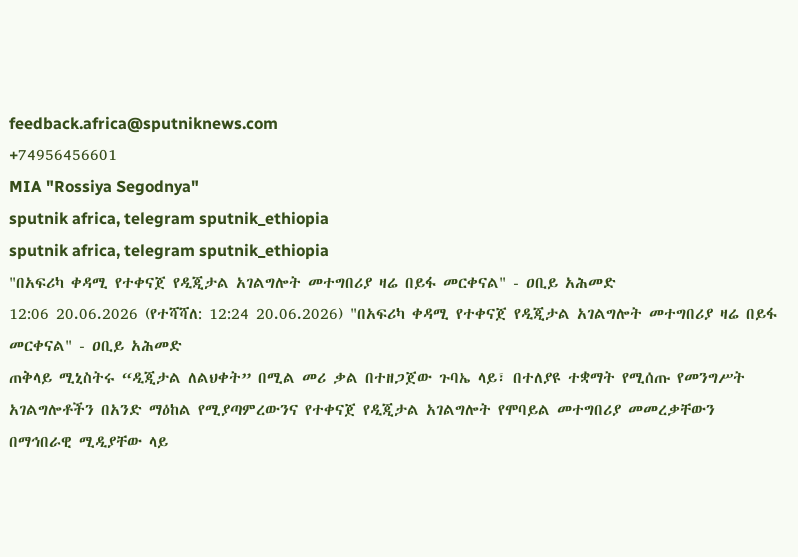feedback.africa@sputniknews.com
+74956456601
MIA "Rossiya Segodnya"
sputnik africa, telegram sputnik_ethiopia
sputnik africa, telegram sputnik_ethiopia
"በአፍሪካ ቀዳሚ የተቀናጀ የዲጂታል አገልግሎት መተግበሪያ ዛሬ በይፋ መርቀናል" - ዐቢይ አሕመድ
12:06 20.06.2026 (የተሻሻለ: 12:24 20.06.2026) "በአፍሪካ ቀዳሚ የተቀናጀ የዲጂታል አገልግሎት መተግበሪያ ዛሬ በይፋ መርቀናል" - ዐቢይ አሕመድ
ጠቅላይ ሚኒስትሩ “ዲጂታል ለልህቀት” በሚል መሪ ቃል በተዘጋጀው ጉባኤ ላይ፣ በተለያዩ ተቋማት የሚሰጡ የመንግሥት አገልግሎቶችን በአንድ ማዕከል የሚያጣምረውንና የተቀናጀ የዲጂታል አገልግሎት የሞባይል መተግበሪያ መመረቃቸውን በማኅበራዊ ሚዲያቸው ላይ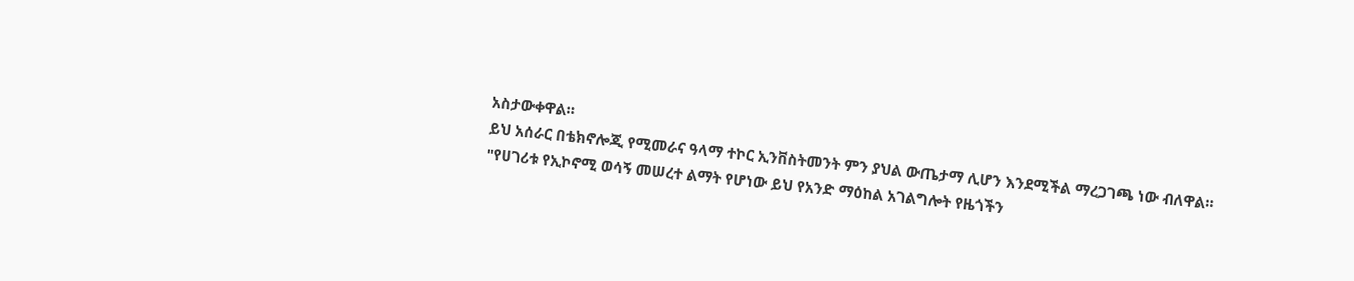አስታውቀዋል።
ይህ አሰራር በቴክኖሎጂ የሚመራና ዓላማ ተኮር ኢንቨስትመንት ምን ያህል ውጤታማ ሊሆን እንደሚችል ማረጋገጫ ነው ብለዋል።
"የሀገሪቱ የኢኮኖሚ ወሳኝ መሠረተ ልማት የሆነው ይህ የአንድ ማዕከል አገልግሎት የዜጎችን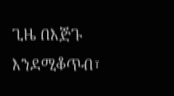ጊዜ በእጅጉ እንደሚቆጥብ፣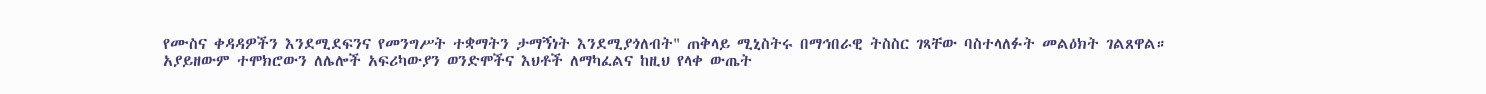የሙስና ቀዳዳዎችን እንደሚደፍንና የመንግሥት ተቋማትን ታማኝነት እንደሚያጎለብት" ጠቅላይ ሚኒስትሩ በማኅበራዊ ትስስር ገጻቸው ባስተላለፉት መልዕክት ገልጸዋል።
አያይዘውም ተሞክሮውን ለሌሎች አፍሪካውያን ወንድሞችና እህቶች ለማካፈልና ከዚህ የላቀ ውጤት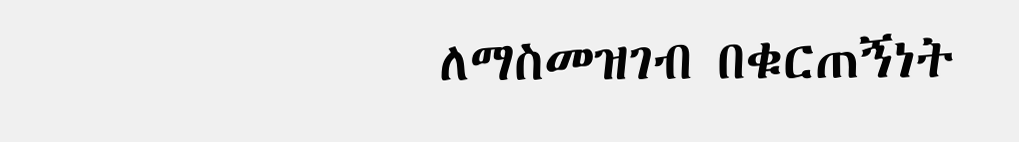ለማስመዝገብ በቁርጠኝነት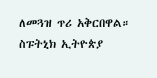ለመጓዝ ጥሪ አቅርበዋል።
ስፑትኒክ ኢትዮጵያ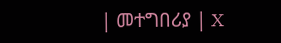| መተግበሪያ | X